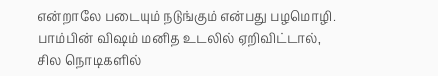என்றாலே படையும் நடுங்கும் என்பது பழமொழி. பாம்பின் விஷம் மனித உடலில் ஏறிவிட்டால், சில நொடிகளில்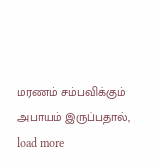மரணம் சம்பவிக்கும் அபாயம் இருப்பதால்,
load more